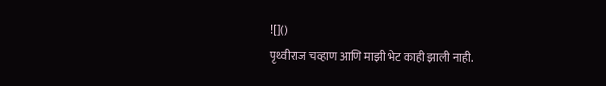![]()
पृथ्वीराज चव्हाण आणि माझी भेट काही झाली नाही.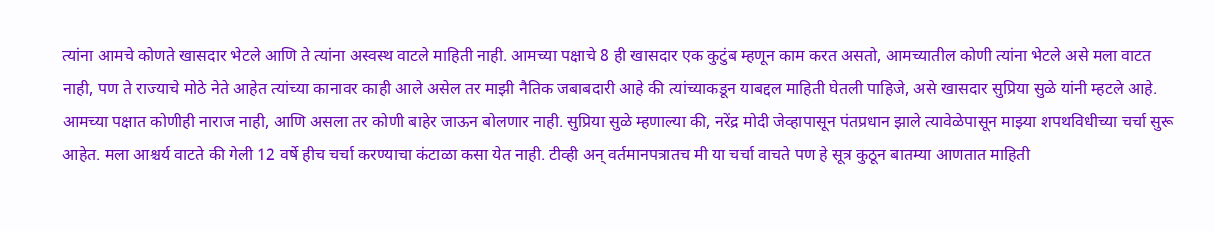त्यांना आमचे कोणते खासदार भेटले आणि ते त्यांना अस्वस्थ वाटले माहिती नाही. आमच्या पक्षाचे 8 ही खासदार एक कुटुंब म्हणून काम करत असतो, आमच्यातील कोणी त्यांना भेटले असे मला वाटत नाही, पण ते राज्याचे मोठे नेते आहेत त्यांच्या कानावर काही आले असेल तर माझी नैतिक जबाबदारी आहे की त्यांच्याकडून याबद्दल माहिती घेतली पाहिजे, असे खासदार सुप्रिया सुळे यांनी म्हटले आहे. आमच्या पक्षात कोणीही नाराज नाही, आणि असला तर कोणी बाहेर जाऊन बोलणार नाही. सुप्रिया सुळे म्हणाल्या की, नरेंद्र मोदी जेव्हापासून पंतप्रधान झाले त्यावेळेपासून माझ्या शपथविधीच्या चर्चा सुरू आहेत. मला आश्चर्य वाटते की गेली 12 वर्षे हीच चर्चा करण्याचा कंटाळा कसा येत नाही. टीव्ही अन् वर्तमानपत्रातच मी या चर्चा वाचते पण हे सूत्र कुठून बातम्या आणतात माहिती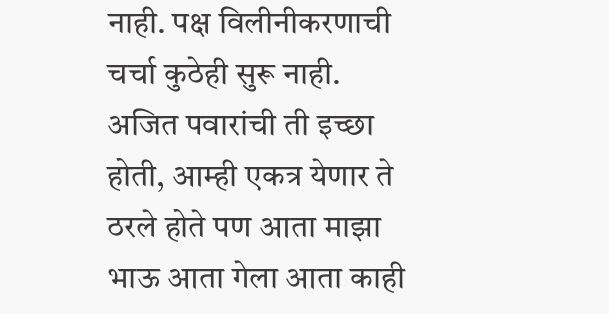नाही. पक्ष विलीनीकरणाची चर्चा कुठेही सुरू नाही. अजित पवारांची ती इच्छा होती, आम्ही एकत्र येणार ते ठरले होते पण आता माझा भाऊ आता गेला आता काही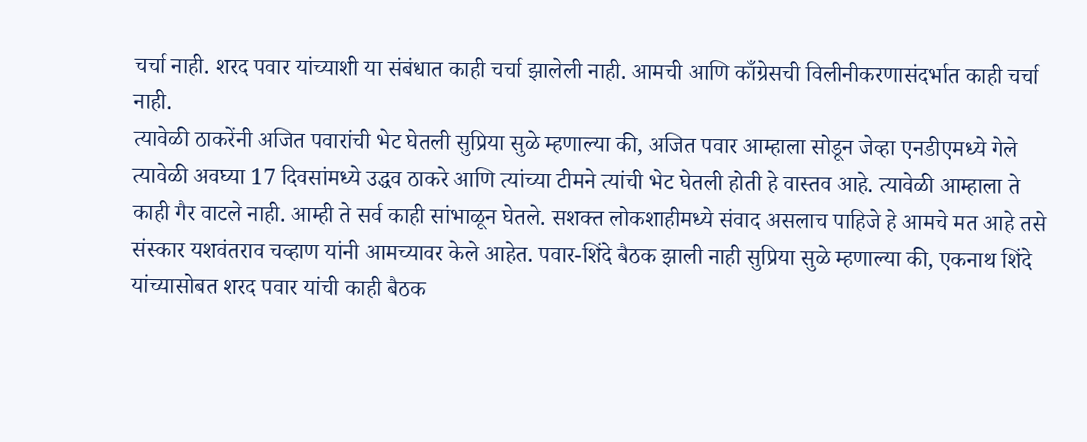चर्चा नाही. शरद पवार यांच्याशी या संबंधात काही चर्चा झालेली नाही. आमची आणि काँग्रेसची विलीनीकरणासंदर्भात काही चर्चा नाही.
त्यावेळी ठाकरेंनी अजित पवारांची भेट घेतली सुप्रिया सुळे म्हणाल्या की, अजित पवार आम्हाला सोडून जेव्हा एनडीएमध्ये गेले त्यावेळी अवघ्या 17 दिवसांमध्ये उद्धव ठाकरे आणि त्यांच्या टीमने त्यांची भेट घेतली होती हे वास्तव आहे. त्यावेळी आम्हाला ते काही गैर वाटले नाही. आम्ही ते सर्व काही सांभाळून घेतले. सशक्त लोकशाहीमध्ये संवाद असलाच पाहिजे हे आमचे मत आहे तसे संस्कार यशवंतराव चव्हाण यांनी आमच्यावर केले आहेत. पवार-शिंदे बैठक झाली नाही सुप्रिया सुळे म्हणाल्या की, एकनाथ शिंदे यांच्यासोबत शरद पवार यांची काही बैठक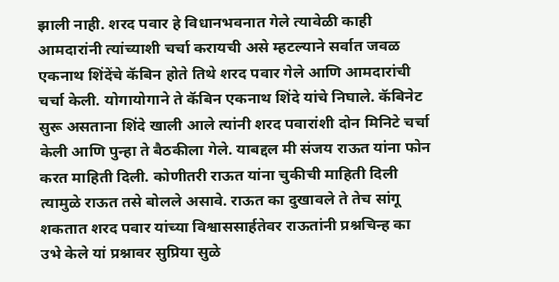झाली नाही. शरद पवार हे विधानभवनात गेले त्यावेळी काही आमदारांनी त्यांच्याशी चर्चा करायची असे म्हटल्याने सर्वात जवळ एकनाथ शिंदेंचे कॅबिन होते तिथे शरद पवार गेले आणि आमदारांची चर्चा केली. योगायोगाने ते कॅबिन एकनाथ शिंदे यांचे निघाले. कॅबिनेट सुरू असताना शिंदे खाली आले त्यांनी शरद पवारांशी दोन मिनिटे चर्चा केली आणि पुन्हा ते बैठकीला गेले. याबद्दल मी संजय राऊत यांना फोन करत माहिती दिली. कोणीतरी राऊत यांना चुकीची माहिती दिली त्यामुळे राऊत तसे बोलले असावे. राऊत का दुखावले ते तेच सांगू शकतात शरद पवार यांच्या विश्वाससार्हतेवर राऊतांनी प्रश्नचिन्ह का उभे केले यां प्रश्नावर सुप्रिया सुळे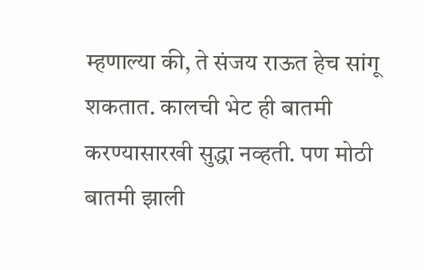म्हणाल्या की, ते संजय राऊत हेच सांगू शकतात. कालची भेट ही बातमी करण्यासारखी सुद्धा नव्हती. पण मोठी बातमी झाली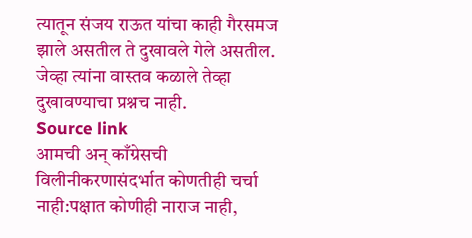त्यातून संजय राऊत यांचा काही गैरसमज झाले असतील ते दुखावले गेले असतील. जेव्हा त्यांना वास्तव कळाले तेव्हा दुखावण्याचा प्रश्नच नाही.
Source link
आमची अन् काँग्रेसची विलीनीकरणासंदर्भात कोणतीही चर्चा नाही:पक्षात कोणीही नाराज नाही,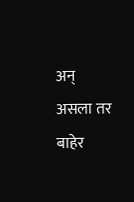अन् असला तर बाहेर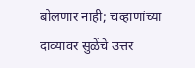बोलणार नाही; चव्हाणांच्या दाव्यावर सुळेंचे उत्तर